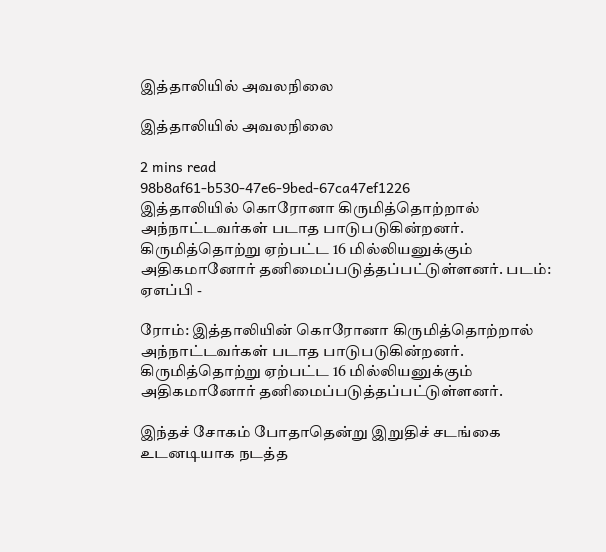இத்தாலியில் அவலநிலை

இத்தாலியில் அவலநிலை

2 mins read
98b8af61-b530-47e6-9bed-67ca47ef1226
இத்தாலியில் கொரோனா கிருமித்தொற்றால் அந்நாட்டவர்கள் படாத பாடுபடுகின்றனர். கிருமித்தொற்று ஏற்பட்ட 16 மில்லியனுக்கும் அதிகமானோர் தனிமைப்படுத்தப்பட்டுள்ளனர். படம்: ஏஎப்பி -

ரோம்: இத்தாலியின் கொரோனா கிருமித்தொற்றால் அந்நாட்டவர்கள் படாத பாடுபடுகின்றனர். கிருமித்தொற்று ஏற்பட்ட 16 மில்லியனுக்கும் அதிகமானோர் தனிமைப்படுத்தப்பட்டுள்ளனர்.

இந்தச் சோகம் போதாதென்று இறுதிச் சடங்கை உடனடியாக நடத்த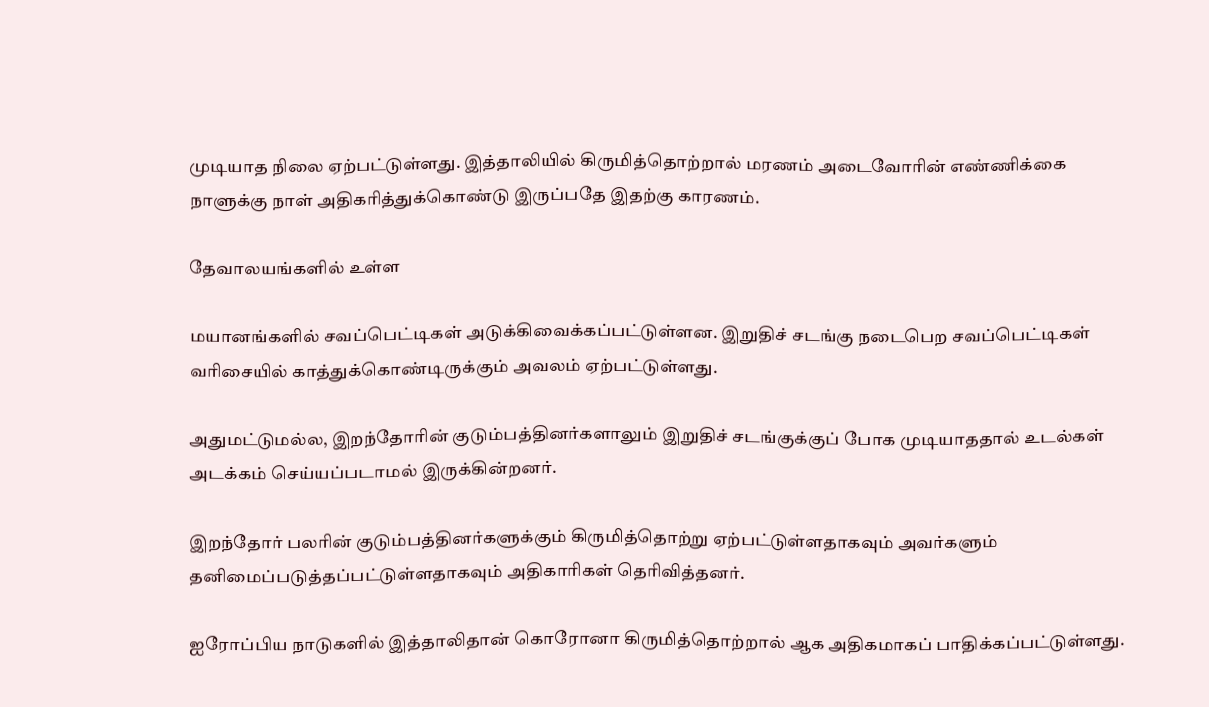முடியாத நிலை ஏற்பட்டுள்ளது. இத்தாலியில் கிருமித்தொற்றால் மரணம் அடைவோரின் எண்ணிக்கை நாளுக்கு நாள் அதிகரித்துக்கொண்டு இருப்பதே இதற்கு காரணம்.

தேவாலயங்களில் உள்ள

மயானங்களில் சவப்பெட்டிகள் அடுக்கிவைக்கப்பட்டுள்ளன. இறுதிச் சடங்கு நடைபெற சவப்பெட்டிகள் வரிசையில் காத்துக்கொண்டிருக்கும் அவலம் ஏற்பட்டுள்ளது.

அதுமட்டுமல்ல, இறந்தோரின் குடும்பத்தினர்களாலும் இறுதிச் சடங்குக்குப் போக முடியாததால் உடல்கள் அடக்கம் செய்யப்படாமல் இருக்கின்றனர்.

இறந்தோர் பலரின் குடும்பத்தினர்களுக்கும் கிருமித்தொற்று ஏற்பட்டுள்ளதாகவும் அவர்களும் தனிமைப்படுத்தப்பட்டுள்ளதாகவும் அதிகாரிகள் தெரிவித்தனர்.

ஐரோப்பிய நாடுகளில் இத்தாலிதான் கொரோனா கிருமித்தொற்றால் ஆக அதிகமாகப் பாதிக்கப்பட்டுள்ளது.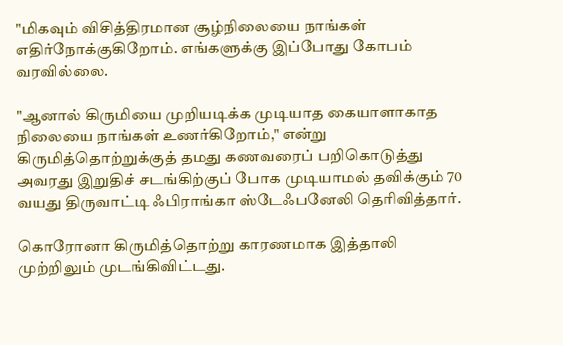"மிகவும் விசித்திரமான சூழ்நிலையை நாங்கள் எதிர்நோக்குகிறோம். எங்களுக்கு இப்போது கோபம் வரவில்லை.

"ஆனால் கிருமியை முறியடிக்க முடியாத கையாளாகாத நிலையை நாங்கள் உணர்கிறோம்," என்று கிருமித்தொற்றுக்குத் தமது கணவரைப் பறிகொடுத்து அவரது இறுதிச் சடங்கிற்குப் போக முடியாமல் தவிக்கும் 70 வயது திருவாட்டி ஃபிராங்கா ஸ்டேஃபனேலி தெரிவித்தார்.

கொரோனா கிருமித்தொற்று காரணமாக இத்தாலி முற்றிலும் முடங்கிவிட்டது.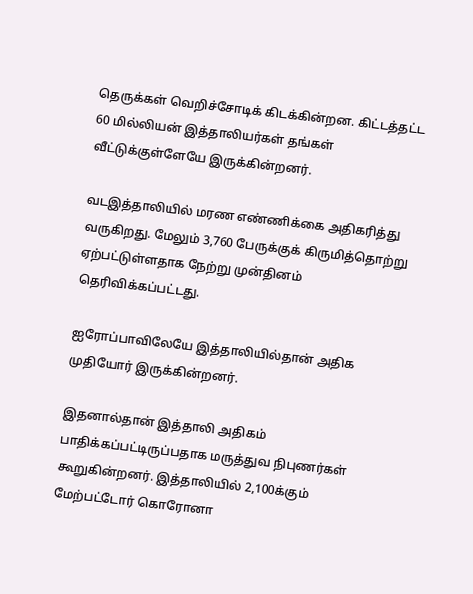தெருக்கள் வெறிச்சோடிக் கிடக்கின்றன. கிட்டத்தட்ட 60 மில்லியன் இத்தாலியர்கள் தங்கள் வீட்டுக்குள்ளேயே இருக்கின்றனர்.

வடஇத்தாலியில் மரண எண்ணிக்கை அதிகரித்து வருகிறது. மேலும் 3,760 பேருக்குக் கிருமித்தொற்று ஏற்பட்டுள்ளதாக நேற்று முன்தினம் தெரிவிக்கப்பட்டது.

ஐரோப்பாவிலேயே இத்தாலியில்தான் அதிக முதியோர் இருக்கின்றனர்.

இதனால்தான் இத்தாலி அதிகம் பாதிக்கப்பட்டிருப்பதாக மருத்துவ நிபுணர்கள் கூறுகின்றனர். இத்தாலியில் 2,100க்கும் மேற்பட்டோர் கொரோனா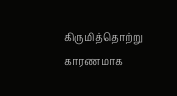கிருமித்தொற்று காரணமாக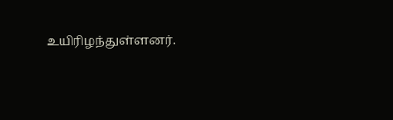உயிரிழந்துள்ளனர்.